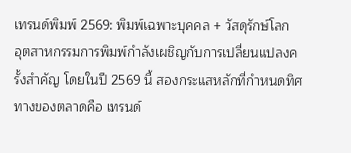เทรนด์พิมพ์ 2569: พิมพ์เฉพาะบุคคล + วัสดุรักษ์โลก
อุตสาหกรรมการพิมพ์กำลังเผชิญกับการเปลี่ยนแปลงครั้งสำคัญ โดยในปี 2569 นี้ สองกระแสหลักที่กำหนดทิศทางของตลาดคือ เทรนด์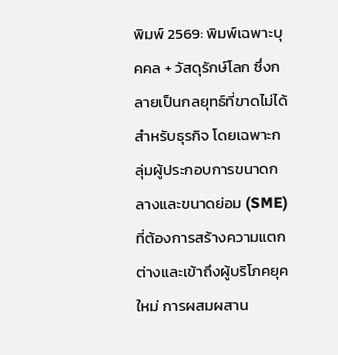พิมพ์ 2569: พิมพ์เฉพาะบุคคล + วัสดุรักษ์โลก ซึ่งกลายเป็นกลยุทธ์ที่ขาดไม่ได้สำหรับธุรกิจ โดยเฉพาะกลุ่มผู้ประกอบการขนาดกลางและขนาดย่อม (SME) ที่ต้องการสร้างความแตกต่างและเข้าถึงผู้บริโภคยุคใหม่ การผสมผสาน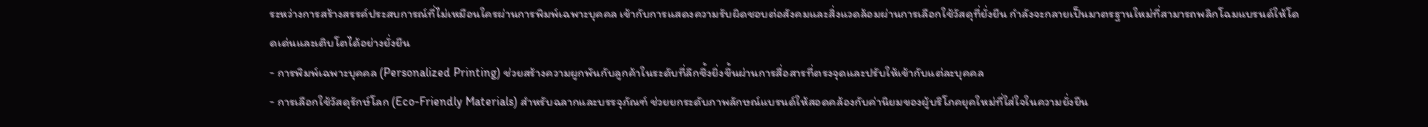ระหว่างการสร้างสรรค์ประสบการณ์ที่ไม่เหมือนใครผ่านการพิมพ์เฉพาะบุคคล เข้ากับการแสดงความรับผิดชอบต่อสังคมและสิ่งแวดล้อมผ่านการเลือกใช้วัสดุที่ยั่งยืน กำลังจะกลายเป็นมาตรฐานใหม่ที่สามารถพลิกโฉมแบรนด์ให้โดดเด่นและเติบโตได้อย่างยั่งยืน
- การพิมพ์เฉพาะบุคคล (Personalized Printing) ช่วยสร้างความผูกพันกับลูกค้าในระดับที่ลึกซึ้งยิ่งขึ้นผ่านการสื่อสารที่ตรงจุดและปรับให้เข้ากับแต่ละบุคคล
- การเลือกใช้วัสดุรักษ์โลก (Eco-Friendly Materials) สำหรับฉลากและบรรจุภัณฑ์ ช่วยยกระดับภาพลักษณ์แบรนด์ให้สอดคล้องกับค่านิยมของผู้บริโภคยุคใหม่ที่ใส่ใจในความยั่งยืน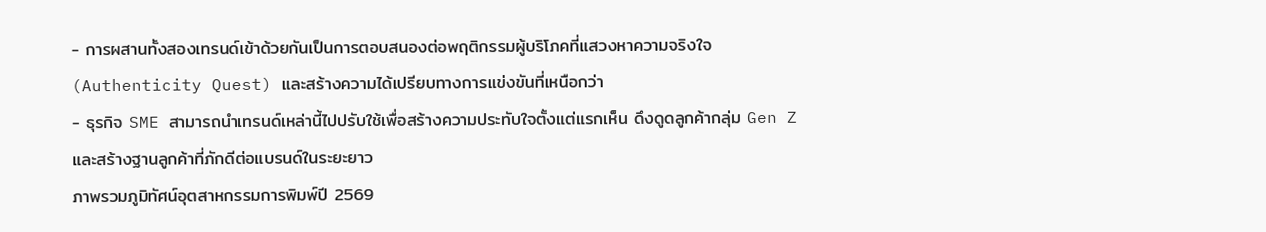- การผสานทั้งสองเทรนด์เข้าด้วยกันเป็นการตอบสนองต่อพฤติกรรมผู้บริโภคที่แสวงหาความจริงใจ (Authenticity Quest) และสร้างความได้เปรียบทางการแข่งขันที่เหนือกว่า
- ธุรกิจ SME สามารถนำเทรนด์เหล่านี้ไปปรับใช้เพื่อสร้างความประทับใจตั้งแต่แรกเห็น ดึงดูดลูกค้ากลุ่ม Gen Z และสร้างฐานลูกค้าที่ภักดีต่อแบรนด์ในระยะยาว
ภาพรวมภูมิทัศน์อุตสาหกรรมการพิมพ์ปี 2569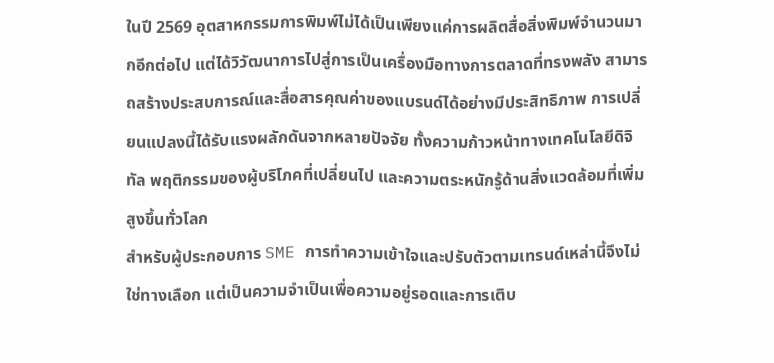ในปี 2569 อุตสาหกรรมการพิมพ์ไม่ได้เป็นเพียงแค่การผลิตสื่อสิ่งพิมพ์จำนวนมากอีกต่อไป แต่ได้วิวัฒนาการไปสู่การเป็นเครื่องมือทางการตลาดที่ทรงพลัง สามารถสร้างประสบการณ์และสื่อสารคุณค่าของแบรนด์ได้อย่างมีประสิทธิภาพ การเปลี่ยนแปลงนี้ได้รับแรงผลักดันจากหลายปัจจัย ทั้งความก้าวหน้าทางเทคโนโลยีดิจิทัล พฤติกรรมของผู้บริโภคที่เปลี่ยนไป และความตระหนักรู้ด้านสิ่งแวดล้อมที่เพิ่มสูงขึ้นทั่วโลก
สำหรับผู้ประกอบการ SME การทำความเข้าใจและปรับตัวตามเทรนด์เหล่านี้จึงไม่ใช่ทางเลือก แต่เป็นความจำเป็นเพื่อความอยู่รอดและการเติบ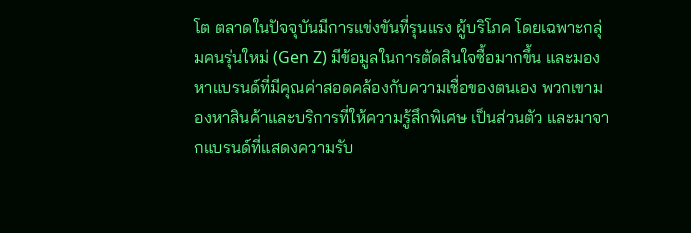โต ตลาดในปัจจุบันมีการแข่งขันที่รุนแรง ผู้บริโภค โดยเฉพาะกลุ่มคนรุ่นใหม่ (Gen Z) มีข้อมูลในการตัดสินใจซื้อมากขึ้น และมองหาแบรนด์ที่มีคุณค่าสอดคล้องกับความเชื่อของตนเอง พวกเขามองหาสินค้าและบริการที่ให้ความรู้สึกพิเศษ เป็นส่วนตัว และมาจากแบรนด์ที่แสดงความรับ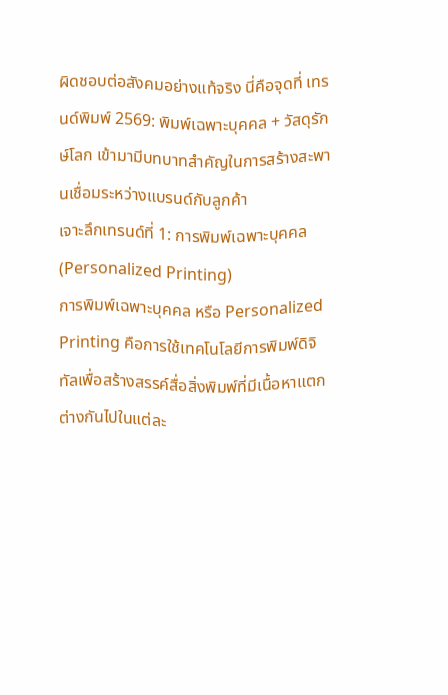ผิดชอบต่อสังคมอย่างแท้จริง นี่คือจุดที่ เทรนด์พิมพ์ 2569: พิมพ์เฉพาะบุคคล + วัสดุรักษ์โลก เข้ามามีบทบาทสำคัญในการสร้างสะพานเชื่อมระหว่างแบรนด์กับลูกค้า
เจาะลึกเทรนด์ที่ 1: การพิมพ์เฉพาะบุคคล (Personalized Printing)
การพิมพ์เฉพาะบุคคล หรือ Personalized Printing คือการใช้เทคโนโลยีการพิมพ์ดิจิทัลเพื่อสร้างสรรค์สื่อสิ่งพิมพ์ที่มีเนื้อหาแตกต่างกันไปในแต่ละ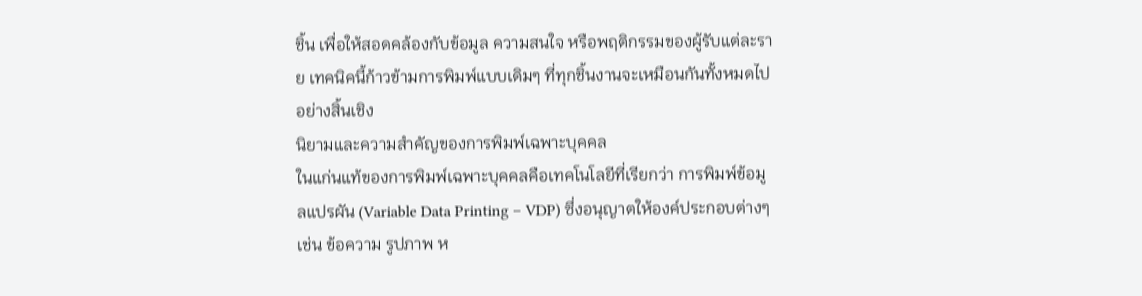ชิ้น เพื่อให้สอดคล้องกับข้อมูล ความสนใจ หรือพฤติกรรมของผู้รับแต่ละราย เทคนิคนี้ก้าวข้ามการพิมพ์แบบเดิมๆ ที่ทุกชิ้นงานจะเหมือนกันทั้งหมดไปอย่างสิ้นเชิง
นิยามและความสำคัญของการพิมพ์เฉพาะบุคคล
ในแก่นแท้ของการพิมพ์เฉพาะบุคคลคือเทคโนโลยีที่เรียกว่า การพิมพ์ข้อมูลแปรผัน (Variable Data Printing – VDP) ซึ่งอนุญาตให้องค์ประกอบต่างๆ เช่น ข้อความ รูปภาพ ห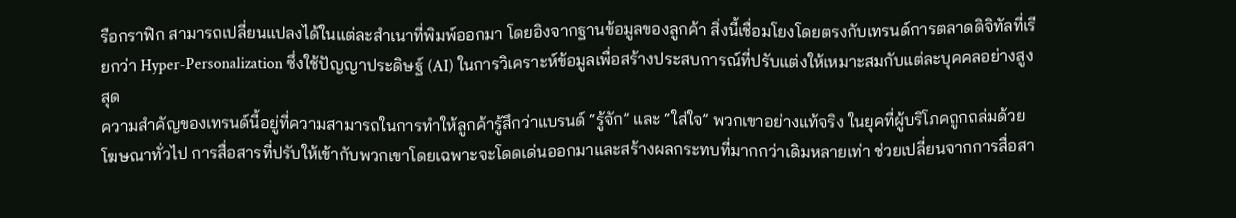รือกราฟิก สามารถเปลี่ยนแปลงได้ในแต่ละสำเนาที่พิมพ์ออกมา โดยอิงจากฐานข้อมูลของลูกค้า สิ่งนี้เชื่อมโยงโดยตรงกับเทรนด์การตลาดดิจิทัลที่เรียกว่า Hyper-Personalization ซึ่งใช้ปัญญาประดิษฐ์ (AI) ในการวิเคราะห์ข้อมูลเพื่อสร้างประสบการณ์ที่ปรับแต่งให้เหมาะสมกับแต่ละบุคคลอย่างสูงสุด
ความสำคัญของเทรนด์นี้อยู่ที่ความสามารถในการทำให้ลูกค้ารู้สึกว่าแบรนด์ “รู้จัก” และ “ใส่ใจ” พวกเขาอย่างแท้จริง ในยุคที่ผู้บริโภคถูกถล่มด้วยโฆษณาทั่วไป การสื่อสารที่ปรับให้เข้ากับพวกเขาโดยเฉพาะจะโดดเด่นออกมาและสร้างผลกระทบที่มากกว่าเดิมหลายเท่า ช่วยเปลี่ยนจากการสื่อสา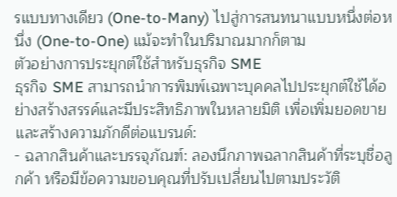รแบบทางเดียว (One-to-Many) ไปสู่การสนทนาแบบหนึ่งต่อหนึ่ง (One-to-One) แม้จะทำในปริมาณมากก็ตาม
ตัวอย่างการประยุกต์ใช้สำหรับธุรกิจ SME
ธุรกิจ SME สามารถนำการพิมพ์เฉพาะบุคคลไปประยุกต์ใช้ได้อย่างสร้างสรรค์และมีประสิทธิภาพในหลายมิติ เพื่อเพิ่มยอดขายและสร้างความภักดีต่อแบรนด์:
- ฉลากสินค้าและบรรจุภัณฑ์: ลองนึกภาพฉลากสินค้าที่ระบุชื่อลูกค้า หรือมีข้อความขอบคุณที่ปรับเปลี่ยนไปตามประวัติ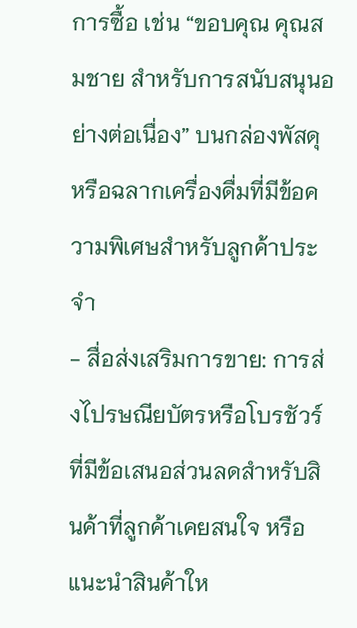การซื้อ เช่น “ขอบคุณ คุณสมชาย สำหรับการสนับสนุนอย่างต่อเนื่อง” บนกล่องพัสดุ หรือฉลากเครื่องดื่มที่มีข้อความพิเศษสำหรับลูกค้าประจำ
- สื่อส่งเสริมการขาย: การส่งไปรษณียบัตรหรือโบรชัวร์ที่มีข้อเสนอส่วนลดสำหรับสินค้าที่ลูกค้าเคยสนใจ หรือแนะนำสินค้าให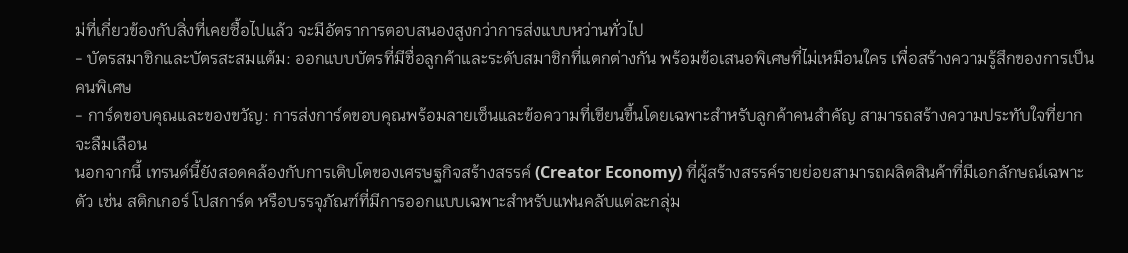ม่ที่เกี่ยวข้องกับสิ่งที่เคยซื้อไปแล้ว จะมีอัตราการตอบสนองสูงกว่าการส่งแบบหว่านทั่วไป
- บัตรสมาชิกและบัตรสะสมแต้ม: ออกแบบบัตรที่มีชื่อลูกค้าและระดับสมาชิกที่แตกต่างกัน พร้อมข้อเสนอพิเศษที่ไม่เหมือนใคร เพื่อสร้างความรู้สึกของการเป็นคนพิเศษ
- การ์ดขอบคุณและของขวัญ: การส่งการ์ดขอบคุณพร้อมลายเซ็นและข้อความที่เขียนขึ้นโดยเฉพาะสำหรับลูกค้าคนสำคัญ สามารถสร้างความประทับใจที่ยากจะลืมเลือน
นอกจากนี้ เทรนด์นี้ยังสอดคล้องกับการเติบโตของเศรษฐกิจสร้างสรรค์ (Creator Economy) ที่ผู้สร้างสรรค์รายย่อยสามารถผลิตสินค้าที่มีเอกลักษณ์เฉพาะตัว เช่น สติกเกอร์ โปสการ์ด หรือบรรจุภัณฑ์ที่มีการออกแบบเฉพาะสำหรับแฟนคลับแต่ละกลุ่ม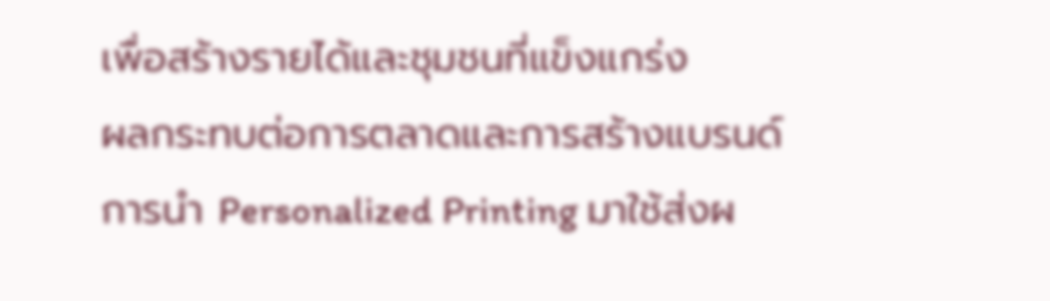เพื่อสร้างรายได้และชุมชนที่แข็งแกร่ง
ผลกระทบต่อการตลาดและการสร้างแบรนด์
การนำ Personalized Printing มาใช้ส่งผ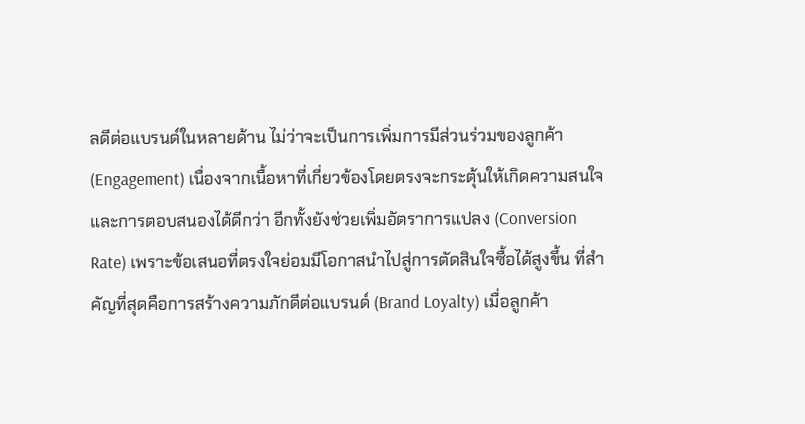ลดีต่อแบรนด์ในหลายด้าน ไม่ว่าจะเป็นการเพิ่มการมีส่วนร่วมของลูกค้า (Engagement) เนื่องจากเนื้อหาที่เกี่ยวข้องโดยตรงจะกระตุ้นให้เกิดความสนใจและการตอบสนองได้ดีกว่า อีกทั้งยังช่วยเพิ่มอัตราการแปลง (Conversion Rate) เพราะข้อเสนอที่ตรงใจย่อมมีโอกาสนำไปสู่การตัดสินใจซื้อได้สูงขึ้น ที่สำคัญที่สุดคือการสร้างความภักดีต่อแบรนด์ (Brand Loyalty) เมื่อลูกค้า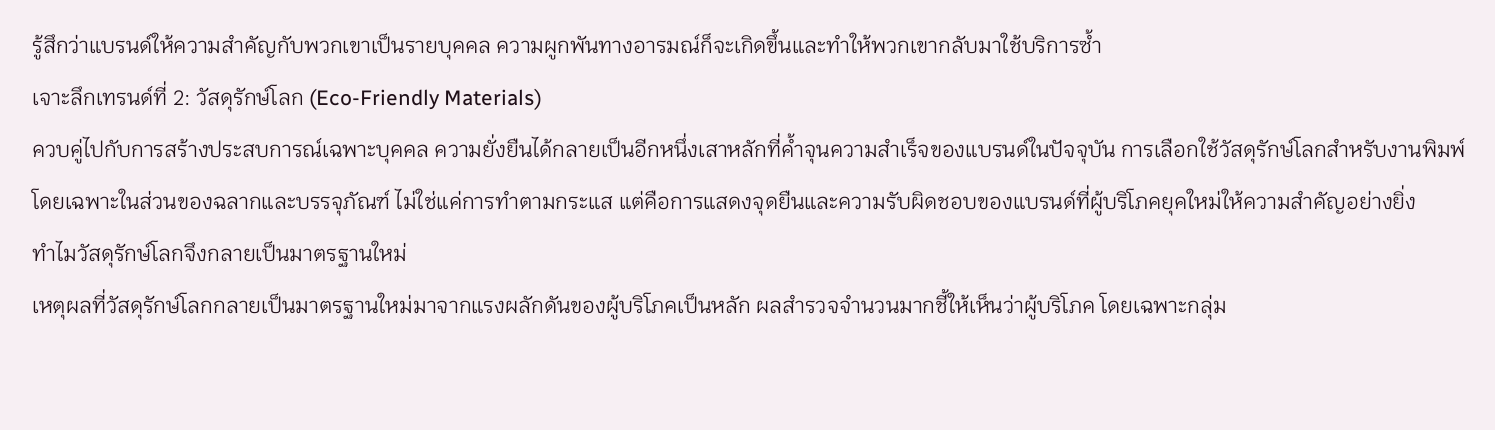รู้สึกว่าแบรนด์ให้ความสำคัญกับพวกเขาเป็นรายบุคคล ความผูกพันทางอารมณ์ก็จะเกิดขึ้นและทำให้พวกเขากลับมาใช้บริการซ้ำ
เจาะลึกเทรนด์ที่ 2: วัสดุรักษ์โลก (Eco-Friendly Materials)
ควบคู่ไปกับการสร้างประสบการณ์เฉพาะบุคคล ความยั่งยืนได้กลายเป็นอีกหนึ่งเสาหลักที่ค้ำจุนความสำเร็จของแบรนด์ในปัจจุบัน การเลือกใช้วัสดุรักษ์โลกสำหรับงานพิมพ์ โดยเฉพาะในส่วนของฉลากและบรรจุภัณฑ์ ไม่ใช่แค่การทำตามกระแส แต่คือการแสดงจุดยืนและความรับผิดชอบของแบรนด์ที่ผู้บริโภคยุคใหม่ให้ความสำคัญอย่างยิ่ง
ทำไมวัสดุรักษ์โลกจึงกลายเป็นมาตรฐานใหม่
เหตุผลที่วัสดุรักษ์โลกกลายเป็นมาตรฐานใหม่มาจากแรงผลักดันของผู้บริโภคเป็นหลัก ผลสำรวจจำนวนมากชี้ให้เห็นว่าผู้บริโภค โดยเฉพาะกลุ่ม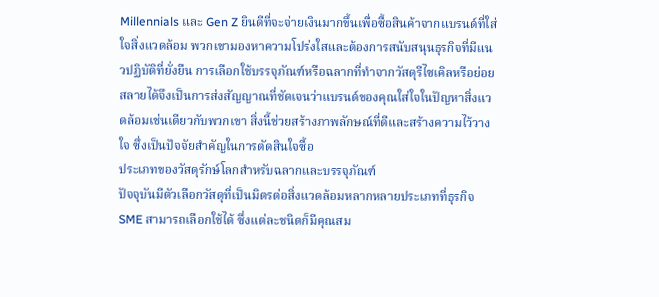Millennials และ Gen Z ยินดีที่จะจ่ายเงินมากขึ้นเพื่อซื้อสินค้าจากแบรนด์ที่ใส่ใจสิ่งแวดล้อม พวกเขามองหาความโปร่งใสและต้องการสนับสนุนธุรกิจที่มีแนวปฏิบัติที่ยั่งยืน การเลือกใช้บรรจุภัณฑ์หรือฉลากที่ทำจากวัสดุรีไซเคิลหรือย่อยสลายได้จึงเป็นการส่งสัญญาณที่ชัดเจนว่าแบรนด์ของคุณใส่ใจในปัญหาสิ่งแวดล้อมเช่นเดียวกับพวกเขา สิ่งนี้ช่วยสร้างภาพลักษณ์ที่ดีและสร้างความไว้วางใจ ซึ่งเป็นปัจจัยสำคัญในการตัดสินใจซื้อ
ประเภทของวัสดุรักษ์โลกสำหรับฉลากและบรรจุภัณฑ์
ปัจจุบันมีตัวเลือกวัสดุที่เป็นมิตรต่อสิ่งแวดล้อมหลากหลายประเภทที่ธุรกิจ SME สามารถเลือกใช้ได้ ซึ่งแต่ละชนิดก็มีคุณสม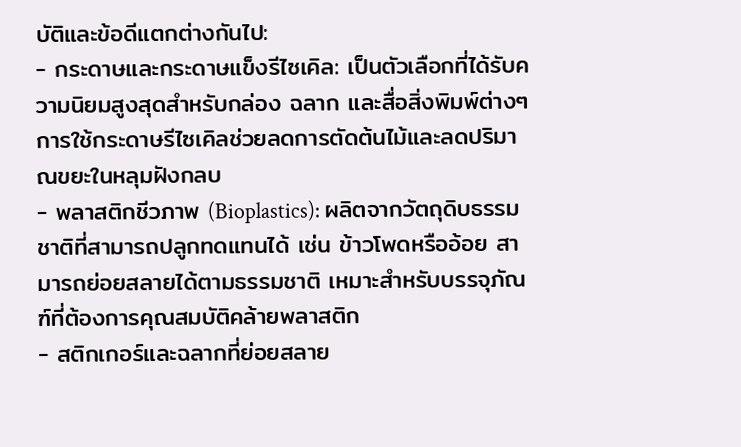บัติและข้อดีแตกต่างกันไป:
- กระดาษและกระดาษแข็งรีไซเคิล: เป็นตัวเลือกที่ได้รับความนิยมสูงสุดสำหรับกล่อง ฉลาก และสื่อสิ่งพิมพ์ต่างๆ การใช้กระดาษรีไซเคิลช่วยลดการตัดต้นไม้และลดปริมาณขยะในหลุมฝังกลบ
- พลาสติกชีวภาพ (Bioplastics): ผลิตจากวัตถุดิบธรรมชาติที่สามารถปลูกทดแทนได้ เช่น ข้าวโพดหรืออ้อย สามารถย่อยสลายได้ตามธรรมชาติ เหมาะสำหรับบรรจุภัณฑ์ที่ต้องการคุณสมบัติคล้ายพลาสติก
- สติกเกอร์และฉลากที่ย่อยสลาย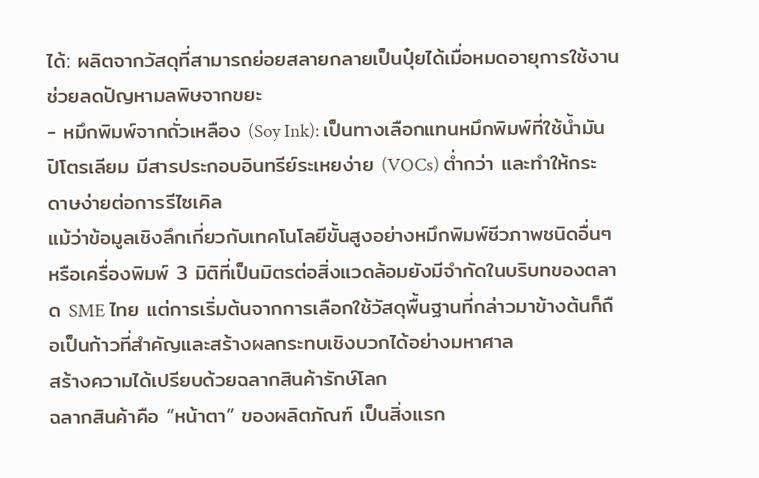ได้: ผลิตจากวัสดุที่สามารถย่อยสลายกลายเป็นปุ๋ยได้เมื่อหมดอายุการใช้งาน ช่วยลดปัญหามลพิษจากขยะ
- หมึกพิมพ์จากถั่วเหลือง (Soy Ink): เป็นทางเลือกแทนหมึกพิมพ์ที่ใช้น้ำมันปิโตรเลียม มีสารประกอบอินทรีย์ระเหยง่าย (VOCs) ต่ำกว่า และทำให้กระดาษง่ายต่อการรีไซเคิล
แม้ว่าข้อมูลเชิงลึกเกี่ยวกับเทคโนโลยีขั้นสูงอย่างหมึกพิมพ์ชีวภาพชนิดอื่นๆ หรือเครื่องพิมพ์ 3 มิติที่เป็นมิตรต่อสิ่งแวดล้อมยังมีจำกัดในบริบทของตลาด SME ไทย แต่การเริ่มต้นจากการเลือกใช้วัสดุพื้นฐานที่กล่าวมาข้างต้นก็ถือเป็นก้าวที่สำคัญและสร้างผลกระทบเชิงบวกได้อย่างมหาศาล
สร้างความได้เปรียบด้วยฉลากสินค้ารักษ์โลก
ฉลากสินค้าคือ “หน้าตา” ของผลิตภัณฑ์ เป็นสิ่งแรก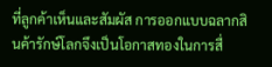ที่ลูกค้าเห็นและสัมผัส การออกแบบฉลากสินค้ารักษ์โลกจึงเป็นโอกาสทองในการสื่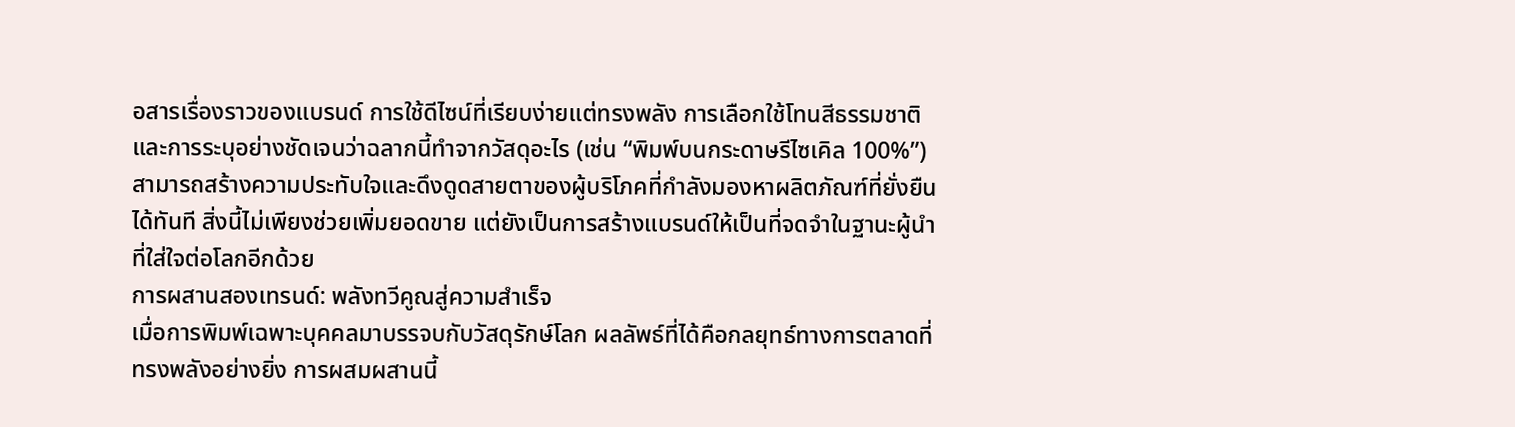อสารเรื่องราวของแบรนด์ การใช้ดีไซน์ที่เรียบง่ายแต่ทรงพลัง การเลือกใช้โทนสีธรรมชาติ และการระบุอย่างชัดเจนว่าฉลากนี้ทำจากวัสดุอะไร (เช่น “พิมพ์บนกระดาษรีไซเคิล 100%”) สามารถสร้างความประทับใจและดึงดูดสายตาของผู้บริโภคที่กำลังมองหาผลิตภัณฑ์ที่ยั่งยืนได้ทันที สิ่งนี้ไม่เพียงช่วยเพิ่มยอดขาย แต่ยังเป็นการสร้างแบรนด์ให้เป็นที่จดจำในฐานะผู้นำที่ใส่ใจต่อโลกอีกด้วย
การผสานสองเทรนด์: พลังทวีคูณสู่ความสำเร็จ
เมื่อการพิมพ์เฉพาะบุคคลมาบรรจบกับวัสดุรักษ์โลก ผลลัพธ์ที่ได้คือกลยุทธ์ทางการตลาดที่ทรงพลังอย่างยิ่ง การผสมผสานนี้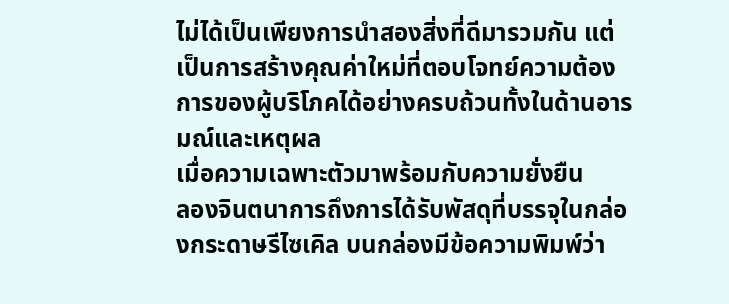ไม่ได้เป็นเพียงการนำสองสิ่งที่ดีมารวมกัน แต่เป็นการสร้างคุณค่าใหม่ที่ตอบโจทย์ความต้องการของผู้บริโภคได้อย่างครบถ้วนทั้งในด้านอารมณ์และเหตุผล
เมื่อความเฉพาะตัวมาพร้อมกับความยั่งยืน
ลองจินตนาการถึงการได้รับพัสดุที่บรรจุในกล่องกระดาษรีไซเคิล บนกล่องมีข้อความพิมพ์ว่า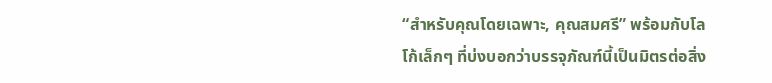“สำหรับคุณโดยเฉพาะ, คุณสมศรี” พร้อมกับโลโก้เล็กๆ ที่บ่งบอกว่าบรรจุภัณฑ์นี้เป็นมิตรต่อสิ่ง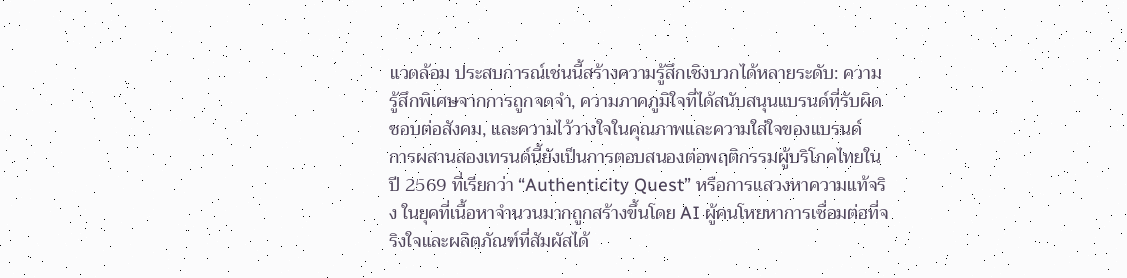แวดล้อม ประสบการณ์เช่นนี้สร้างความรู้สึกเชิงบวกได้หลายระดับ: ความรู้สึกพิเศษจากการถูกจดจำ, ความภาคภูมิใจที่ได้สนับสนุนแบรนด์ที่รับผิดชอบต่อสังคม, และความไว้วางใจในคุณภาพและความใส่ใจของแบรนด์
การผสานสองเทรนด์นี้ยังเป็นการตอบสนองต่อพฤติกรรมผู้บริโภคไทยในปี 2569 ที่เรียกว่า “Authenticity Quest” หรือการแสวงหาความแท้จริง ในยุคที่เนื้อหาจำนวนมากถูกสร้างขึ้นโดย AI ผู้คนโหยหาการเชื่อมต่อที่จริงใจและผลิตภัณฑ์ที่สัมผัสได้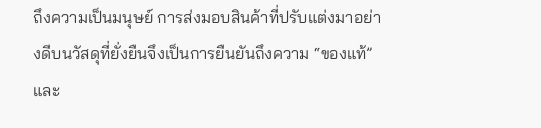ถึงความเป็นมนุษย์ การส่งมอบสินค้าที่ปรับแต่งมาอย่างดีบนวัสดุที่ยั่งยืนจึงเป็นการยืนยันถึงความ “ของแท้” และ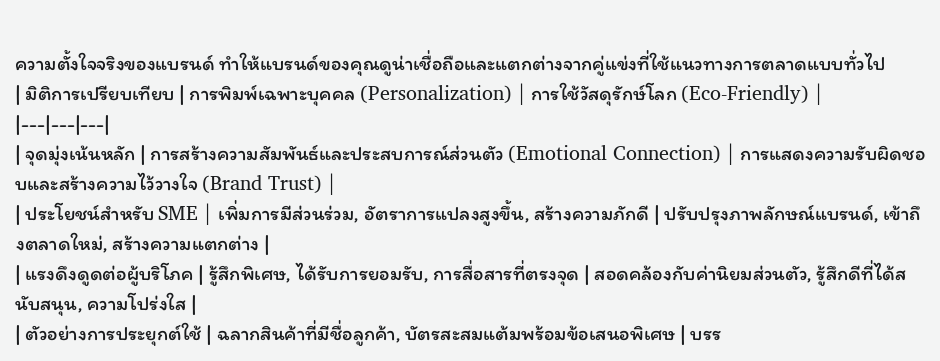ความตั้งใจจริงของแบรนด์ ทำให้แบรนด์ของคุณดูน่าเชื่อถือและแตกต่างจากคู่แข่งที่ใช้แนวทางการตลาดแบบทั่วไป
| มิติการเปรียบเทียบ | การพิมพ์เฉพาะบุคคล (Personalization) | การใช้วัสดุรักษ์โลก (Eco-Friendly) |
|---|---|---|
| จุดมุ่งเน้นหลัก | การสร้างความสัมพันธ์และประสบการณ์ส่วนตัว (Emotional Connection) | การแสดงความรับผิดชอบและสร้างความไว้วางใจ (Brand Trust) |
| ประโยชน์สำหรับ SME | เพิ่มการมีส่วนร่วม, อัตราการแปลงสูงขึ้น, สร้างความภักดี | ปรับปรุงภาพลักษณ์แบรนด์, เข้าถึงตลาดใหม่, สร้างความแตกต่าง |
| แรงดึงดูดต่อผู้บริโภค | รู้สึกพิเศษ, ได้รับการยอมรับ, การสื่อสารที่ตรงจุด | สอดคล้องกับค่านิยมส่วนตัว, รู้สึกดีที่ได้สนับสนุน, ความโปร่งใส |
| ตัวอย่างการประยุกต์ใช้ | ฉลากสินค้าที่มีชื่อลูกค้า, บัตรสะสมแต้มพร้อมข้อเสนอพิเศษ | บรร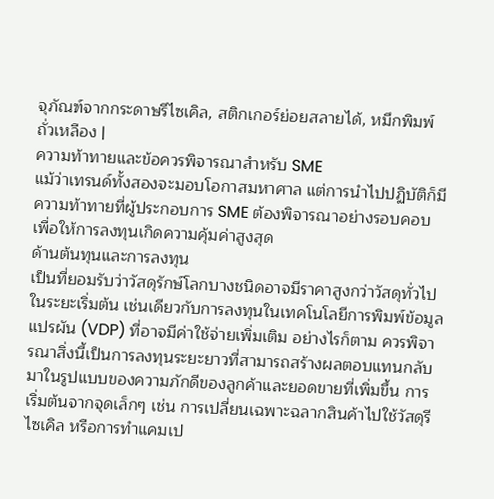จุภัณฑ์จากกระดาษรีไซเคิล, สติกเกอร์ย่อยสลายได้, หมึกพิมพ์ถั่วเหลือง |
ความท้าทายและข้อควรพิจารณาสำหรับ SME
แม้ว่าเทรนด์ทั้งสองจะมอบโอกาสมหาศาล แต่การนำไปปฏิบัติก็มีความท้าทายที่ผู้ประกอบการ SME ต้องพิจารณาอย่างรอบคอบ เพื่อให้การลงทุนเกิดความคุ้มค่าสูงสุด
ด้านต้นทุนและการลงทุน
เป็นที่ยอมรับว่าวัสดุรักษ์โลกบางชนิดอาจมีราคาสูงกว่าวัสดุทั่วไปในระยะเริ่มต้น เช่นเดียวกับการลงทุนในเทคโนโลยีการพิมพ์ข้อมูลแปรผัน (VDP) ที่อาจมีค่าใช้จ่ายเพิ่มเติม อย่างไรก็ตาม ควรพิจารณาสิ่งนี้เป็นการลงทุนระยะยาวที่สามารถสร้างผลตอบแทนกลับมาในรูปแบบของความภักดีของลูกค้าและยอดขายที่เพิ่มขึ้น การเริ่มต้นจากจุดเล็กๆ เช่น การเปลี่ยนเฉพาะฉลากสินค้าไปใช้วัสดุรีไซเคิล หรือการทำแคมเป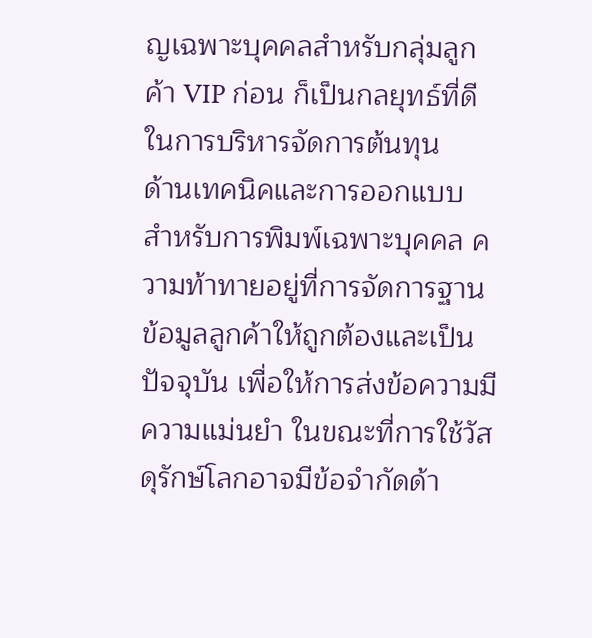ญเฉพาะบุคคลสำหรับกลุ่มลูกค้า VIP ก่อน ก็เป็นกลยุทธ์ที่ดีในการบริหารจัดการต้นทุน
ด้านเทคนิคและการออกแบบ
สำหรับการพิมพ์เฉพาะบุคคล ความท้าทายอยู่ที่การจัดการฐานข้อมูลลูกค้าให้ถูกต้องและเป็นปัจจุบัน เพื่อให้การส่งข้อความมีความแม่นยำ ในขณะที่การใช้วัสดุรักษ์โลกอาจมีข้อจำกัดด้า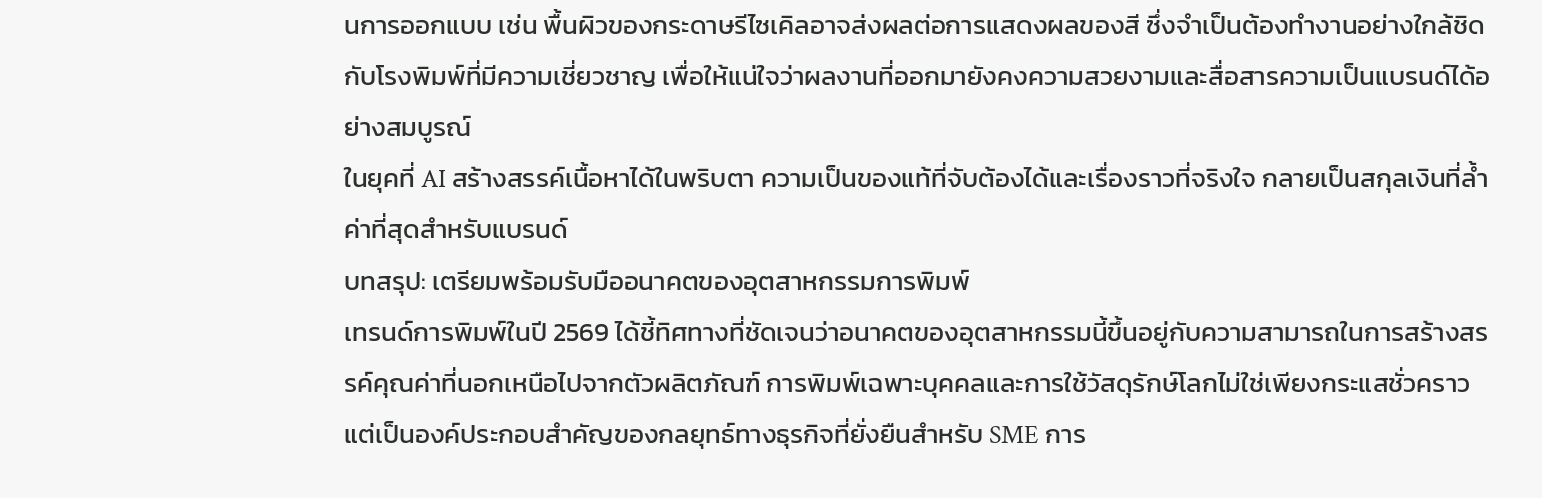นการออกแบบ เช่น พื้นผิวของกระดาษรีไซเคิลอาจส่งผลต่อการแสดงผลของสี ซึ่งจำเป็นต้องทำงานอย่างใกล้ชิดกับโรงพิมพ์ที่มีความเชี่ยวชาญ เพื่อให้แน่ใจว่าผลงานที่ออกมายังคงความสวยงามและสื่อสารความเป็นแบรนด์ได้อย่างสมบูรณ์
ในยุคที่ AI สร้างสรรค์เนื้อหาได้ในพริบตา ความเป็นของแท้ที่จับต้องได้และเรื่องราวที่จริงใจ กลายเป็นสกุลเงินที่ล้ำค่าที่สุดสำหรับแบรนด์
บทสรุป: เตรียมพร้อมรับมืออนาคตของอุตสาหกรรมการพิมพ์
เทรนด์การพิมพ์ในปี 2569 ได้ชี้ทิศทางที่ชัดเจนว่าอนาคตของอุตสาหกรรมนี้ขึ้นอยู่กับความสามารถในการสร้างสรรค์คุณค่าที่นอกเหนือไปจากตัวผลิตภัณฑ์ การพิมพ์เฉพาะบุคคลและการใช้วัสดุรักษ์โลกไม่ใช่เพียงกระแสชั่วคราว แต่เป็นองค์ประกอบสำคัญของกลยุทธ์ทางธุรกิจที่ยั่งยืนสำหรับ SME การ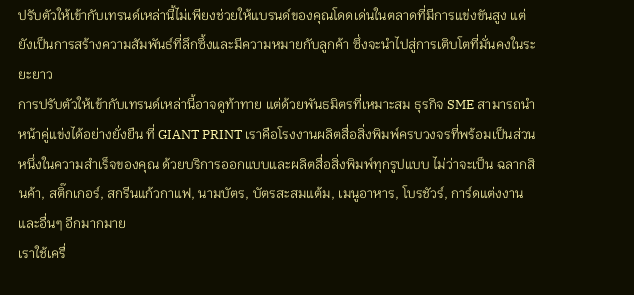ปรับตัวให้เข้ากับเทรนด์เหล่านี้ไม่เพียงช่วยให้แบรนด์ของคุณโดดเด่นในตลาดที่มีการแข่งขันสูง แต่ยังเป็นการสร้างความสัมพันธ์ที่ลึกซึ้งและมีความหมายกับลูกค้า ซึ่งจะนำไปสู่การเติบโตที่มั่นคงในระยะยาว
การปรับตัวให้เข้ากับเทรนด์เหล่านี้อาจดูท้าทาย แต่ด้วยพันธมิตรที่เหมาะสม ธุรกิจ SME สามารถนำหน้าคู่แข่งได้อย่างยั่งยืน ที่ GIANT PRINT เราคือโรงงานผลิตสื่อสิ่งพิมพ์ครบวงจรที่พร้อมเป็นส่วนหนึ่งในความสำเร็จของคุณ ด้วยบริการออกแบบและผลิตสื่อสิ่งพิมพ์ทุกรูปแบบ ไม่ว่าจะเป็น ฉลากสินค้า, สติ๊กเกอร์, สกรีนแก้วกาแฟ, นามบัตร, บัตรสะสมแต้ม, เมนูอาหาร, โบรชัวร์, การ์ดแต่งงาน และอื่นๆ อีกมากมาย
เราใช้เครื่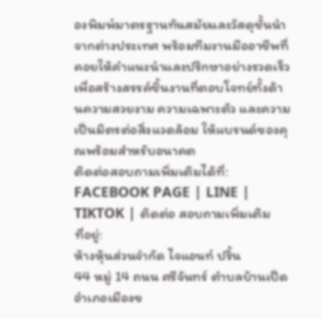องพิมพ์มาตรฐานทันสมัยและวัสดุชั้นนำจากต่างประเทศ พร้อมทีมงานมืออาชีพที่คอยให้คำแนะนำและปรึกษาอย่างรวดเร็ว เพื่อสร้างสรรค์ชิ้นงานที่ตอบโจทย์ทั้งด้านความสวยงาม ความเฉพาะตัว และความเป็นมิตรต่อสิ่งแวดล้อม ให้แบรนด์ของคุณพร้อมสำหรับอนาคต
ติดต่อสอบถามเพิ่มเติมได้ที่:
FACEBOOK PAGE | LINE | TIKTOK | ติดต่อ สอบถามเพิ่มเติม
ที่อยู่:
ห้างหุ้นส่วนจำกัด ไจแอนท์ ปริ้น
44 หมู่ 14 ถนน ศรีจันทร์ ตำบลบ้านเป็ด อำเภอเมืองข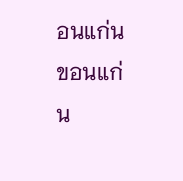อนแก่น ขอนแก่น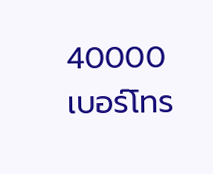40000
เบอร์โทร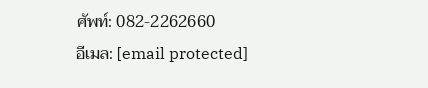ศัพท์: 082-2262660
อีเมล: [email protected]